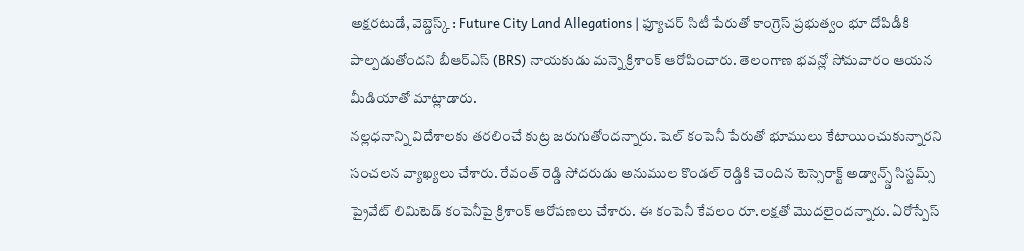అక్షరటుడే, వెబ్డెస్క్ : Future City Land Allegations | ఫ్యూచర్ సిటీ పేరుతో కాంగ్రెస్ ప్రభుత్వం భూ దోపిడీకి పాల్పడుతోందని బీఆర్ఎస్ (BRS) నాయకుడు మన్నె క్రిశాంక్ ఆరోపించారు. తెలంగాణ భవన్లో సోమవారం ఆయన మీడియాతో మాట్లాడారు.
నల్లధనాన్ని విదేశాలకు తరలించే కుట్ర జరుగుతోందన్నారు. షెల్ కంపెనీ పేరుతో భూములు కేటాయించుకున్నారని సంచలన వ్యాఖ్యలు చేశారు. రేవంత్ రెడ్డి సోదరుడు అనుముల కొండల్ రెడ్డికి చెందిన టెస్సెరాక్ట్ అడ్వాన్స్డ్ సిస్టమ్స్ ప్రైవేట్ లిమిటెడ్ కంపెనీపై క్రిశాంక్ ఆరోపణలు చేశారు. ఈ కంపెనీ కేవలం రూ.లక్షతో మొదలైందన్నారు. ఏరోస్పేస్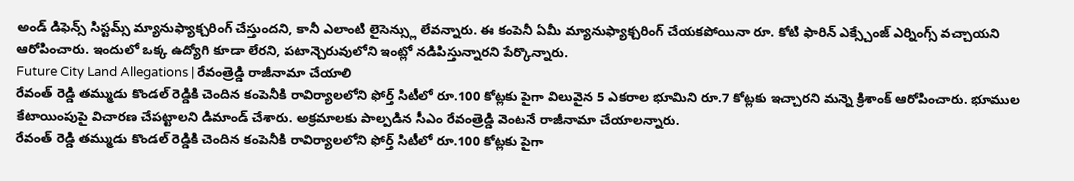అండ్ డిఫెన్స్ సిస్టమ్స్ మ్యానుఫ్యాక్చరింగ్ చేస్తుందని, కానీ ఎలాంటి లైసెన్స్లు లేవన్నారు. ఈ కంపెనీ ఏమీ మ్యానుఫ్యాక్చరింగ్ చేయకపోయినా రూ. కోటి ఫారిన్ ఎక్స్చేంజ్ ఎర్నింగ్స్ వచ్చాయని ఆరోపించారు. ఇందులో ఒక్క ఉద్యోగి కూడా లేరని, పటాన్చెరువులోని ఇంట్లో నడిపిస్తున్నారని పేర్కొన్నారు.
Future City Land Allegations | రేవంత్రెడ్డి రాజీనామా చేయాలి
రేవంత్ రెడ్డి తమ్ముడు కొండల్ రెడ్డికి చెందిన కంపెనీకి రావిర్యాలలోని ఫోర్త్ సిటీలో రూ.100 కోట్లకు పైగా విలువైన 5 ఎకరాల భూమిని రూ.7 కోట్లకు ఇచ్చారని మన్నె క్రిశాంక్ ఆరోపించారు. భూముల కేటాయింపుపై విచారణ చేపట్టాలని డిమాండ్ చేశారు. అక్రమాలకు పాల్పడిన సీఎం రేవంత్రెడ్డి వెంటనే రాజీనామా చేయాలన్నారు.
రేవంత్ రెడ్డి తమ్ముడు కొండల్ రెడ్డికి చెందిన కంపెనీకి రావిర్యాలలోని ఫోర్త్ సిటీలో రూ.100 కోట్లకు పైగా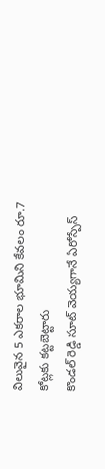విలువైన 5 ఎకరాల భూమిని కేవలం రూ.7 కోట్లకు కట్టబెట్టారు
కొండల్ రెడ్డి సూట్ వెయ్యగానే ఏరోస్పేస్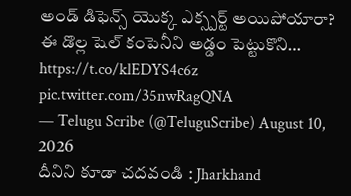అండ్ డిఫెన్స్ యొక్క ఎక్స్పర్ట్ అయిపోయారా?
ఈ డొల్ల షెల్ కంపెనీని అడ్డం పెట్టుకొని… https://t.co/klEDYS4c6z pic.twitter.com/35nwRagQNA
— Telugu Scribe (@TeluguScribe) August 10, 2026
దీనిని కూడా చదవండి : Jharkhand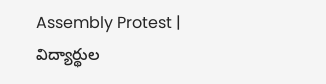Assembly Protest | విద్యార్థుల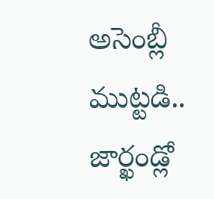అసెంబ్లీ ముట్టడి.. జార్ఖండ్లో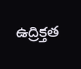ఉద్రిక్తత